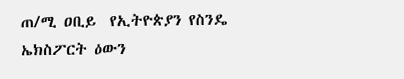ጠ/ሚ ዐቢይ  የኢትዮጵያን የስንዴ ኤክስፖርት ዕውን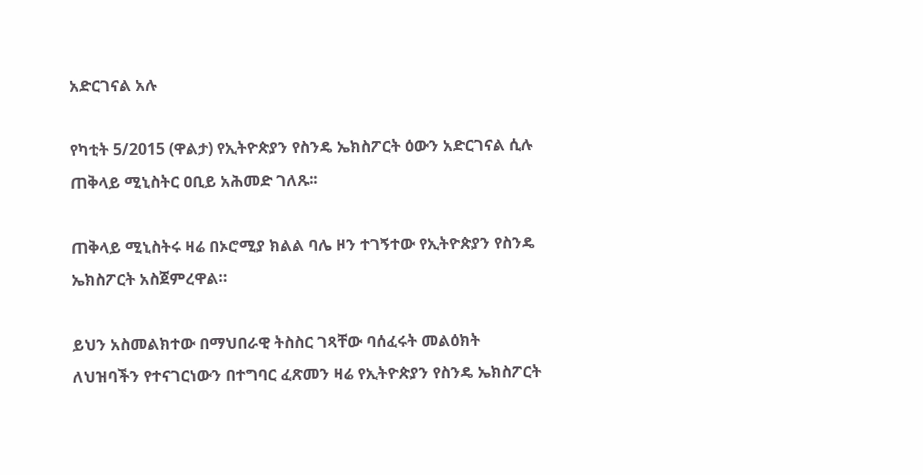አድርገናል አሉ

የካቲት 5/2015 (ዋልታ) የኢትዮጵያን የስንዴ ኤክስፖርት ዕውን አድርገናል ሲሉ ጠቅላይ ሚኒስትር ዐቢይ አሕመድ ገለጹ፡፡

ጠቅላይ ሚኒስትሩ ዛሬ በኦሮሚያ ክልል ባሌ ዞን ተገኝተው የኢትዮጵያን የስንዴ ኤክስፖርት አስጀምረዋል።

ይህን አስመልክተው በማህበራዊ ትስስር ገጻቸው ባሰፈሩት መልዕክት ለህዝባችን የተናገርነውን በተግባር ፈጽመን ዛሬ የኢትዮጵያን የስንዴ ኤክስፖርት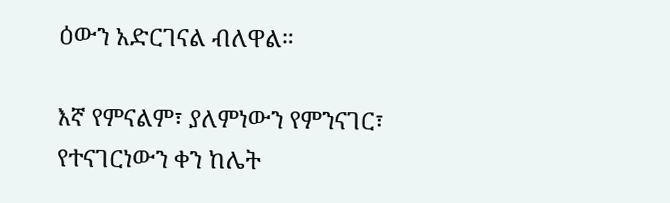ዕውን አድርገናል ብለዋል።

እኛ የምናልም፣ ያለምነውን የምንናገር፣ የተናገርነውን ቀን ከሌት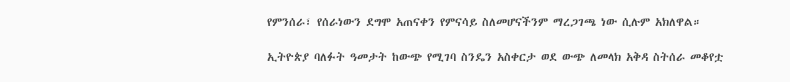የምንሰራ፣ የሰራነውን ደግሞ አጠናቀን የምናሳይ ስለመሆናችንም ማረጋገጫ ነው ሲሉም አክለዋል።

ኢትዮጵያ ባለፉት ዓመታት ከውጭ የሚገባ ስንዴን አስቀርታ ወደ ውጭ ለመላክ አቅዳ ስትሰራ መቆየቷ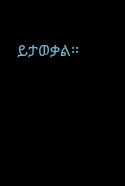ይታወቃል፡፡